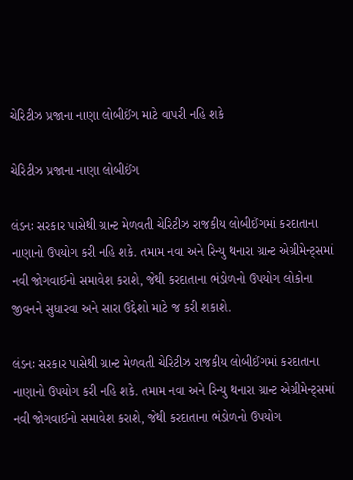ચેરિટીઝ પ્રજાના નાણા લોબીઈંગ માટે વાપરી નહિ શકે

ચેરિટીઝ પ્રજાના નાણા લોબીઈંગ

લંડનઃ સરકાર પાસેથી ગ્રાન્ટ મેળવતી ચેરિટીઝ રાજકીય લોબીઈંગમાં કરદાતાના નાણાનો ઉપયોગ કરી નહિ શકે. તમામ નવા અને રિન્યુ થનારા ગ્રાન્ટ એગ્રીમેન્ટ્સમાં નવી જોગવાઈનો સમાવેશ કરાશે, જેથી કરદાતાના ભંડોળનો ઉપયોગ લોકોના જીવનને સુધારવા અને સારા ઉદ્દેશો માટે જ કરી શકાશે.

લંડનઃ સરકાર પાસેથી ગ્રાન્ટ મેળવતી ચેરિટીઝ રાજકીય લોબીઈંગમાં કરદાતાના નાણાનો ઉપયોગ કરી નહિ શકે. તમામ નવા અને રિન્યુ થનારા ગ્રાન્ટ એગ્રીમેન્ટ્સમાં નવી જોગવાઈનો સમાવેશ કરાશે, જેથી કરદાતાના ભંડોળનો ઉપયોગ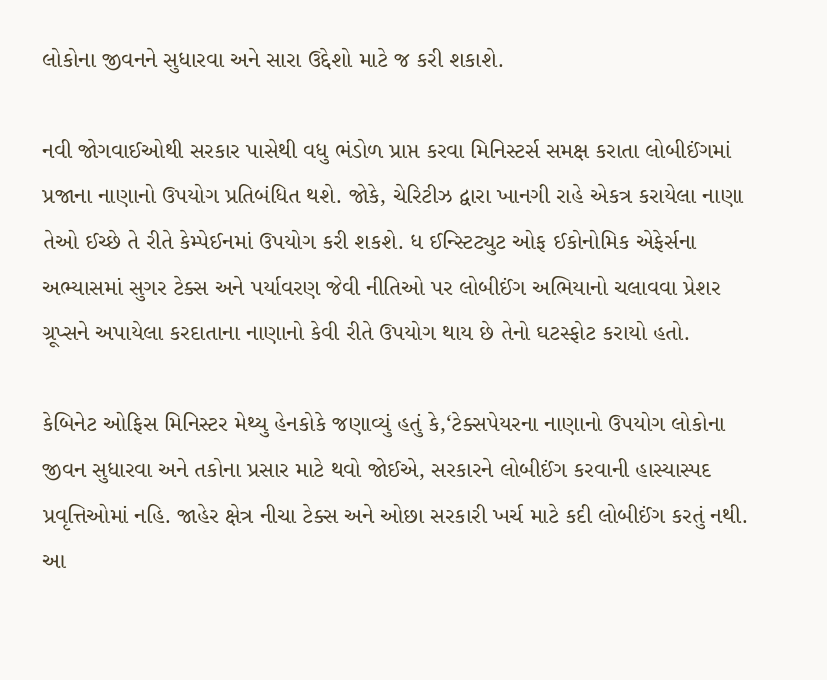લોકોના જીવનને સુધારવા અને સારા ઉદ્દેશો માટે જ કરી શકાશે.

નવી જોગવાઈઓથી સરકાર પાસેથી વધુ ભંડોળ પ્રાપ્ત કરવા મિનિસ્ટર્સ સમક્ષ કરાતા લોબીઈંગમાં પ્રજાના નાણાનો ઉપયોગ પ્રતિબંધિત થશે. જોકે, ચેરિટીઝ દ્વારા ખાનગી રાહે એકત્ર કરાયેલા નાણા તેઓ ઈચ્છે તે રીતે કેમ્પેઈનમાં ઉપયોગ કરી શકશે. ધ ઈન્સ્ટિટ્યુટ ઓફ ઈકોનોમિક એફેર્સના અભ્યાસમાં સુગર ટેક્સ અને પર્યાવરણ જેવી નીતિઓ પર લોબીઈંગ અભિયાનો ચલાવવા પ્રેશર ગ્રૂપ્સને અપાયેલા કરદાતાના નાણાનો કેવી રીતે ઉપયોગ થાય છે તેનો ઘટસ્ફોટ કરાયો હતો.

કેબિનેટ ઓફિસ મિનિસ્ટર મેથ્યુ હેનકોકે જણાવ્યું હતું કે,‘ટેક્સપેયરના નાણાનો ઉપયોગ લોકોના જીવન સુધારવા અને તકોના પ્રસાર માટે થવો જોઈએ, સરકારને લોબીઈંગ કરવાની હાસ્યાસ્પદ પ્રવૃત્તિઓમાં નહિ. જાહેર ક્ષેત્ર નીચા ટેક્સ અને ઓછા સરકારી ખર્ચ માટે કદી લોબીઈંગ કરતું નથી. આ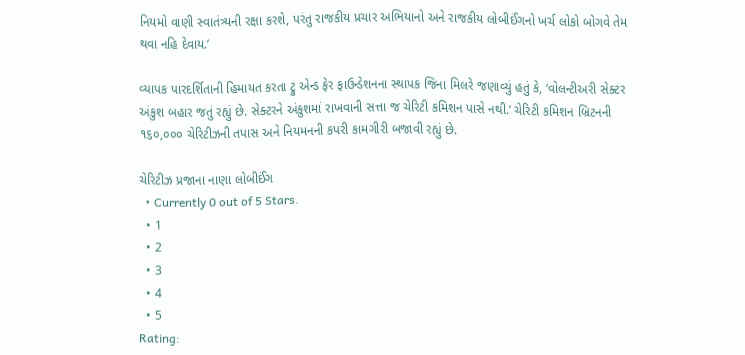નિયમો વાણી સ્વાતંત્ર્યની રક્ષા કરશે, પરંતુ રાજકીય પ્રચાર અભિયાનો અને રાજકીય લોબીઈંગનો ખર્ચ લોકો બોગવે તેમ થવા નહિ દેવાય.’

વ્યાપક પારદર્શિતાની હિમાયત કરતા ટ્રુ એન્ડ ફેર ફાઉન્ડેશનના સ્થાપક જિના મિલરે જણાવ્યું હતું કે, ‘વોલન્ટીઅરી સેક્ટર અંકુશ બહાર જતું રહ્યું છે. સેક્ટરને અંકુશમાં રાખવાની સત્તા જ ચેરિટી કમિશન પાસે નથી.’ ચેરિટી કમિશન બ્રિટનની ૧૬૦,૦૦૦ ચેરિટીઝની તપાસ અને નિયમનની કપરી કામગીરી બજાવી રહ્યું છે.

ચેરિટીઝ પ્રજાના નાણા લોબીઈંગ
  • Currently 0 out of 5 Stars.
  • 1
  • 2
  • 3
  • 4
  • 5
Rating: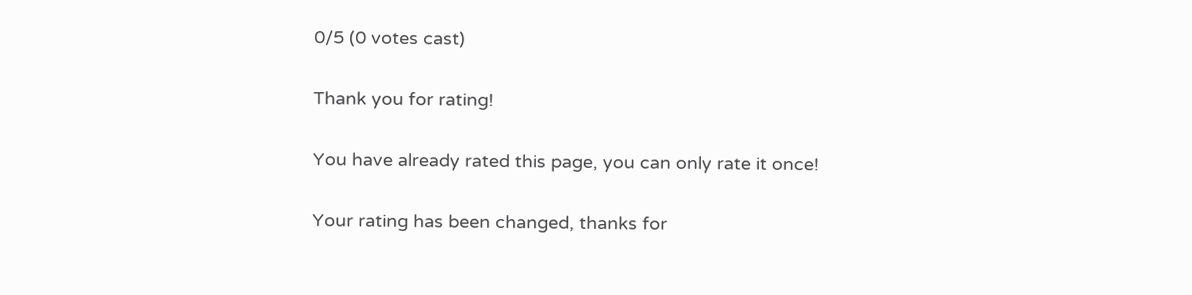0/5 (0 votes cast)

Thank you for rating!

You have already rated this page, you can only rate it once!

Your rating has been changed, thanks for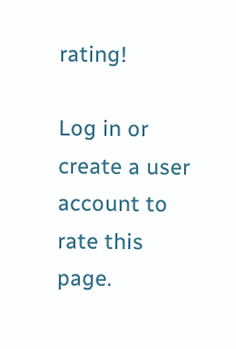rating!

Log in or create a user account to rate this page.